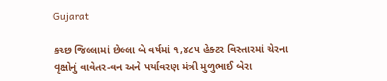Gujarat

કચ્છ જિલ્લામાં છેલ્લા બે વર્ષમાં ૧,૪૮૫ હેક્ટર વિસ્તારમાં ચેરના વૃક્ષોનું વાવેતર-વન અને પર્યાવરણ મંત્રી મુળુભાઈ બેરા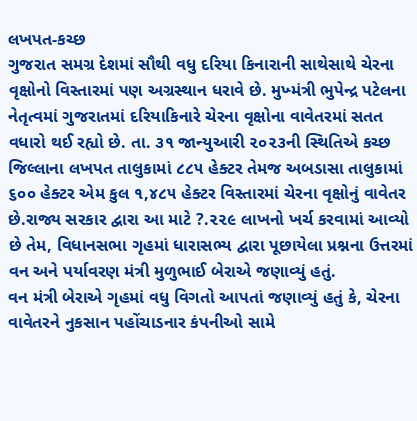લખપત-કચ્છ
ગુજરાત સમગ્ર દેશમાં સૌથી વધુ દરિયા કિનારાની સાથેસાથે ચેરના વૃક્ષોનો વિસ્તારમાં પણ અગ્રસ્થાન ધરાવે છે. મુખ્મંત્રી ભુપેન્દ્ર પટેલના નેતૃત્વમાં ગુજરાતમાં દરિયાકિનારે ચેરના વૃક્ષોના વાવેતરમાં સતત વધારો થઈ રહ્યો છે. તા. ૩૧ જાન્યુઆરી ૨૦૨૩ની સ્થિતિએ કચ્છ જિલ્લાના લખપત તાલુકામાં ૮૮૫ હેક્ટર તેમજ અબડાસા તાલુકામાં ૬૦૦ હેક્ટર એમ કુલ ૧,૪૮૫ હેક્ટર વિસ્તારમાં ચેરના વૃક્ષોનું વાવેતર છે.રાજ્ય સરકાર દ્વારા આ માટે ?.૨૨૯ લાખનો ખર્ચ કરવામાં આવ્યો છે તેમ, વિધાનસભા ગૃહમાં ધારાસભ્ય દ્વારા પૂછાયેલા પ્રશ્નના ઉત્તરમાં વન અને પર્યાવરણ મંત્રી મુળુભાઈ બેરાએ જણાવ્યું હતું.
વન મંત્રી બેરાએ ગૃહમાં વધુ વિગતો આપતાં જણાવ્યું હતું કે, ચેરના વાવેતરને નુકસાન પહોંચાડનાર કંપનીઓ સામે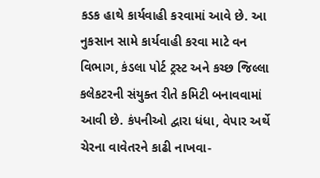કડક હાથે કાર્યવાહી કરવામાં આવે છે. આ નુકસાન સામે કાર્યવાહી કરવા માટે વન વિભાગ, કંડલા પોર્ટ ટ્રસ્ટ અને કચ્છ જિલ્લા કલેકટરની સંયુક્ત રીતે કમિટી બનાવવામાં આવી છે. કંપનીઓ દ્વારા ધંધા, વેપાર અર્થે ચેરના વાવેતરને કાઢી નાખવા-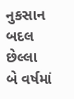નુકસાન બદલ છેલ્લા બે વર્ષમાં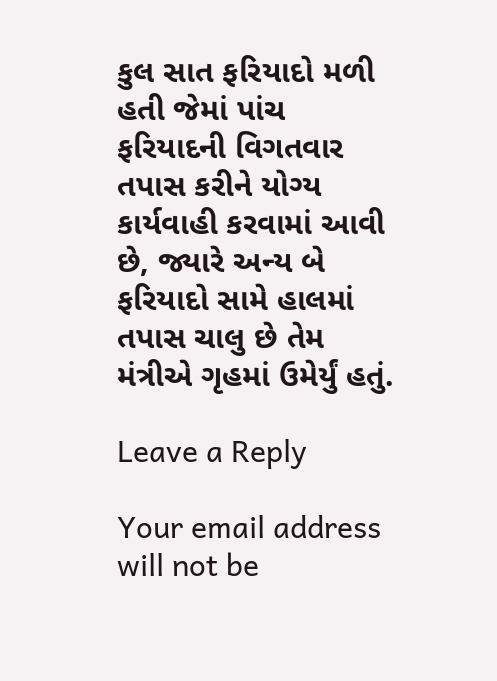કુલ સાત ફરિયાદો મળી હતી જેમાં પાંચ ફરિયાદની વિગતવાર તપાસ કરીને યોગ્ય કાર્યવાહી કરવામાં આવી છે, જ્યારે અન્ય બે ફરિયાદો સામે હાલમાં તપાસ ચાલુ છે તેમ મંત્રીએ ગૃહમાં ઉમેર્યું હતું.

Leave a Reply

Your email address will not be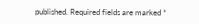published. Required fields are marked *